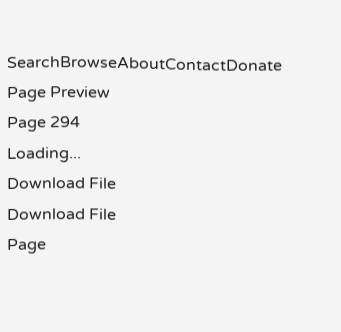SearchBrowseAboutContactDonate
Page Preview
Page 294
Loading...
Download File
Download File
Page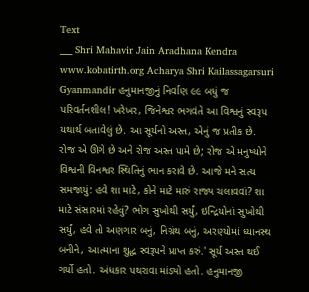Text
___ Shri Mahavir Jain Aradhana Kendra www.kobatirth.org Acharya Shri Kailassagarsuri Gyanmandir હનુમાનજીનું નિર્વાણ ૯૯ બધું જ પરિવર્તનશીલ! ખરેખર, જિનેશ્વર ભગવંતે આ વિશ્વનું સ્વરૂપ યથાર્થ બતાવેલું છે. આ સૂર્યનો અસ્ત, એનું જ પ્રતીક છે. રોજ એ ઊગે છે અને રોજ અસ્ત પામે છે; રોજ એ મનુષ્યોને વિશ્વની વિનશ્વર સ્થિતિનું ભાન કરાવે છે. આજે મને સત્ય સમજાયું: હવે શા માટે, કોને માટે મારું રાજ્ય ચલાવવાં? શા માટે સંસારમાં રહેવું? ભોગ સુખોથી સર્યું, ઇન્દ્રિયોનાં સુખોથી સર્યું, હવે તો અણગાર બનું, નિગ્રંથ બનું, અરણ્યોમાં ધ્યાનસ્થ બનીને, આત્માના શુદ્ધ સ્વરૂપને પ્રાપ્ત કરું.' સૂર્ય અસ્ત થઈ ગર્યો હતો. અંધકાર પથરાવા માંડ્યો હતો. હનુમાનજી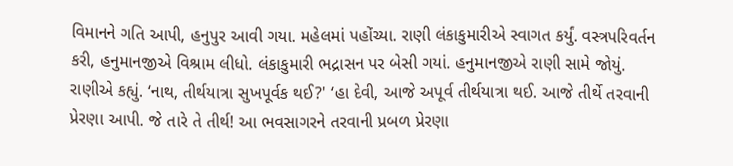વિમાનને ગતિ આપી, હનુપુર આવી ગયા. મહેલમાં પહોંચ્યા. રાણી લંકાકુમારીએ સ્વાગત કર્યું. વસ્ત્રપરિવર્તન કરી, હનુમાનજીએ વિશ્રામ લીધો. લંકાકુમારી ભદ્રાસન પર બેસી ગયાં. હનુમાનજીએ રાણી સામે જોયું. રાણીએ કહ્યું. ‘નાથ, તીર્થયાત્રા સુખપૂર્વક થઈ?' ‘હા દેવી, આજે અપૂર્વ તીર્થયાત્રા થઈ. આજે તીર્થે તરવાની પ્રેરણા આપી. જે તારે તે તીર્થ! આ ભવસાગરને તરવાની પ્રબળ પ્રેરણા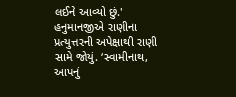લઈને આવ્યો છું.' હનુમાનજીએ રાણીના પ્રત્યુત્તરની અપેક્ષાથી રાણી સામે જોયું. ‘સ્વામીનાથ, આપનું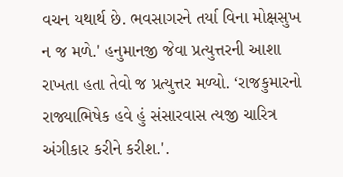વચન યથાર્થ છે. ભવસાગરને તર્યા વિના મોક્ષસુખ ન જ મળે.' હનુમાનજી જેવા પ્રત્યુત્તરની આશા રાખતા હતા તેવો જ પ્રત્યુત્તર મળ્યો. ‘રાજકુમારનો રાજ્યાભિષેક હવે હું સંસારવાસ ત્યજી ચારિત્ર અંગીકાર કરીને કરીશ.'.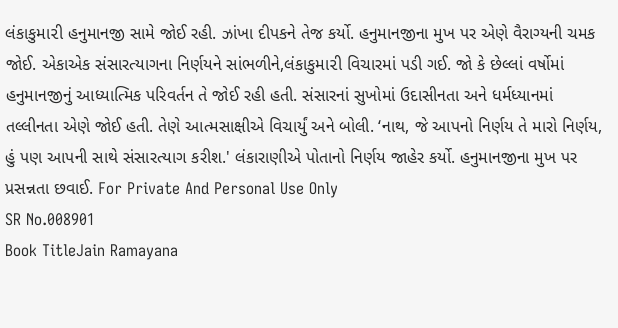લંકાકુમા૨ી હનુમાનજી સામે જોઈ રહી. ઝાંખા દીપકને તેજ કર્યો. હનુમાનજીના મુખ પર એણે વૈરાગ્યની ચમક જોઈ. એકાએક સંસારત્યાગના નિર્ણયને સાંભળીને,લંકાકુમા૨ી વિચારમાં પડી ગઈ. જો કે છેલ્લાં વર્ષોમાં હનુમાનજીનું આધ્યાત્મિક પરિવર્તન તે જોઈ રહી હતી. સંસારનાં સુખોમાં ઉદાસીનતા અને ધર્મધ્યાનમાં તલ્લીનતા એણે જોઈ હતી. તેણે આત્મસાક્ષીએ વિચાર્યું અને બોલી. ‘નાથ, જે આપનો નિર્ણય તે મારો નિર્ણય, હું પણ આપની સાથે સંસારત્યાગ કરીશ.' લંકારાણીએ પોતાનો નિર્ણય જાહેર કર્યો. હનુમાનજીના મુખ પર પ્રસન્નતા છવાઈ. For Private And Personal Use Only
SR No.008901
Book TitleJain Ramayana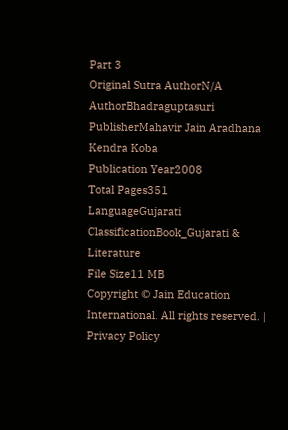Part 3
Original Sutra AuthorN/A
AuthorBhadraguptasuri
PublisherMahavir Jain Aradhana Kendra Koba
Publication Year2008
Total Pages351
LanguageGujarati
ClassificationBook_Gujarati & Literature
File Size11 MB
Copyright © Jain Education International. All rights reserved. | Privacy Policy